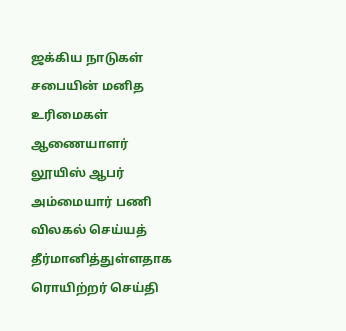ஜக்கிய நாடுகள் சபையின் மனித உரிமைகள் ஆணையாளர் லூயிஸ் ஆபர் அம்மையார் பணி விலகல் செய்யத் தீர்மானித்துள்ளதாக ரொயிற்றர் செய்தி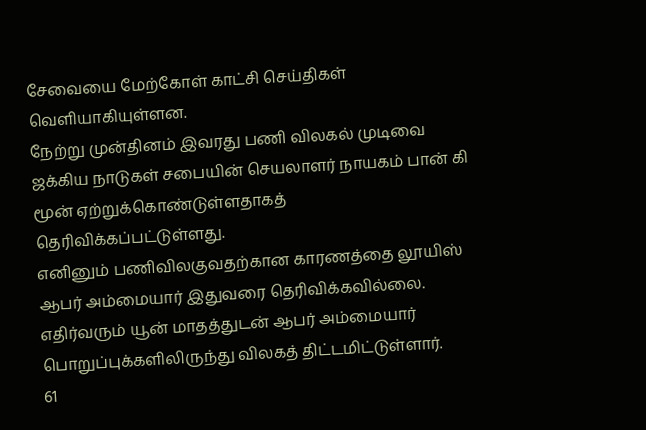சேவையை மேற்கோள் காட்சி செய்திகள் வெளியாகியுள்ளன.
நேற்று முன்தினம் இவரது பணி விலகல் முடிவை ஜக்கிய நாடுகள் சபையின் செயலாளர் நாயகம் பான் கி மூன் ஏற்றுக்கொண்டுள்ளதாகத் தெரிவிக்கப்பட்டுள்ளது.
எனினும் பணிவிலகுவதற்கான காரணத்தை லூயிஸ் ஆபர் அம்மையார் இதுவரை தெரிவிக்கவில்லை. எதிர்வரும் யூன் மாதத்துடன் ஆபர் அம்மையார் பொறுப்புக்களிலிருந்து விலகத் திட்டமிட்டுள்ளார்.
61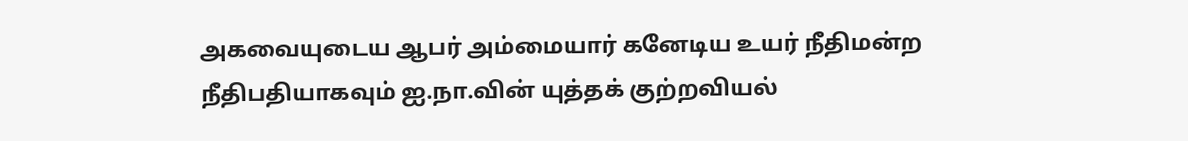அகவையுடைய ஆபர் அம்மையார் கனேடிய உயர் நீதிமன்ற நீதிபதியாகவும் ஐ.நா.வின் யுத்தக் குற்றவியல்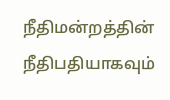நீதிமன்றத்தின் நீதிபதியாகவும்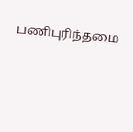பணிபுரிந்தமை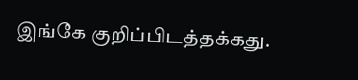இங்கே குறிப்பிடத்தக்கது.